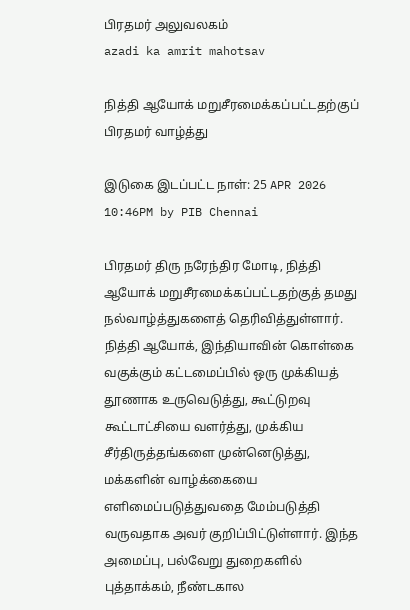பிரதமர் அலுவலகம்
azadi ka amrit mahotsav

நித்தி ஆயோக் மறுசீரமைக்கப்பட்டதற்குப் பிரதமர் வாழ்த்து

இடுகை இடப்பட்ட நாள்: 25 APR 2026 10:46PM by PIB Chennai

பிரதமர் திரு நரேந்திர மோடி, நித்தி ஆயோக் மறுசீரமைக்கப்பட்டதற்குத் தமது நல்வாழ்த்துகளைத் தெரிவித்துள்ளார். நித்தி ஆயோக், இந்தியாவின் கொள்கை வகுக்கும் கட்டமைப்பில் ஒரு முக்கியத் தூணாக உருவெடுத்து, கூட்டுறவு கூட்டாட்சியை வளர்த்து, முக்கிய சீர்திருத்தங்களை முன்னெடுத்து, மக்களின் வாழ்க்கையை எளிமைப்படுத்துவதை மேம்படுத்தி வருவதாக அவர் குறிப்பிட்டுள்ளார். இந்த அமைப்பு, பல்வேறு துறைகளில் புத்தாக்கம், நீண்டகால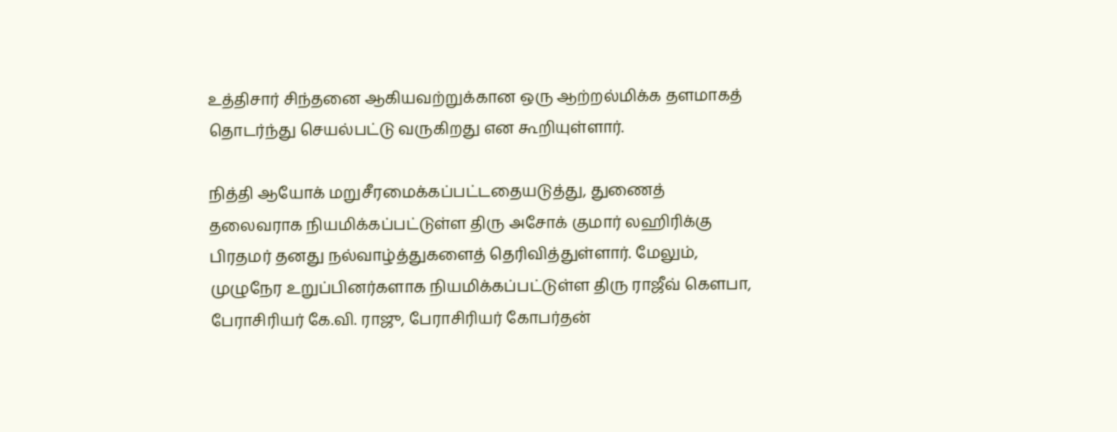உத்திசார் சிந்தனை ஆகியவற்றுக்கான ஒரு ஆற்றல்மிக்க தளமாகத் தொடர்ந்து செயல்பட்டு வருகிறது என கூறியுள்ளார்.

நித்தி ஆயோக் மறுசீரமைக்கப்பட்டதையடுத்து, துணைத் தலைவராக நியமிக்கப்பட்டுள்ள திரு அசோக் குமார் லஹிரிக்கு பிரதமர் தனது நல்வாழ்த்துகளைத் தெரிவித்துள்ளார். மேலும், முழுநேர உறுப்பினர்களாக நியமிக்கப்பட்டுள்ள திரு ராஜீவ் கௌபா, பேராசிரியர் கே.வி. ராஜு, பேராசிரியர் கோபர்தன்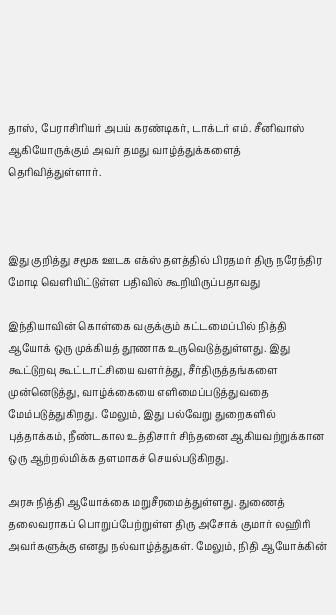தாஸ், பேராசிரியர் அபய் கரண்டிகர், டாக்டர் எம். சீனிவாஸ் ஆகியோருக்கும் அவர் தமது வாழ்த்துக்களைத் தெரிவித்துள்ளார்.



இது குறித்து சமூக ஊடக எக்ஸ் தளத்தில் பிரதமர் திரு நரேந்திர மோடி வெளியிட்டுள்ள பதிவில் கூறியிருப்பதாவது

இந்தியாவின் கொள்கை வகுக்கும் கட்டமைப்பில் நித்தி ஆயோக் ஒரு முக்கியத் தூணாக உருவெடுத்துள்ளது. இது கூட்டுறவு கூட்டாட்சியை வளர்த்து, சீர்திருத்தங்களை முன்னெடுத்து, வாழ்க்கையை எளிமைப்படுத்துவதை மேம்படுத்துகிறது. மேலும், இது பல்வேறு துறைகளில் புத்தாக்கம், நீண்டகால உத்திசார் சிந்தனை ஆகியவற்றுக்கான ஒரு ஆற்றல்மிக்க தளமாகச் செயல்படுகிறது.

அரசு நித்தி ஆயோக்கை மறுசீரமைத்துள்ளது. துணைத் தலைவராகப் பொறுப்பேற்றுள்ள திரு அசோக் குமார் லஹிரி அவர்களுக்கு எனது நல்வாழ்த்துகள். மேலும், நிதி ஆயோக்கின்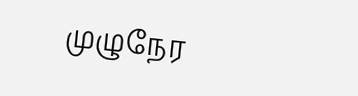முழுநேர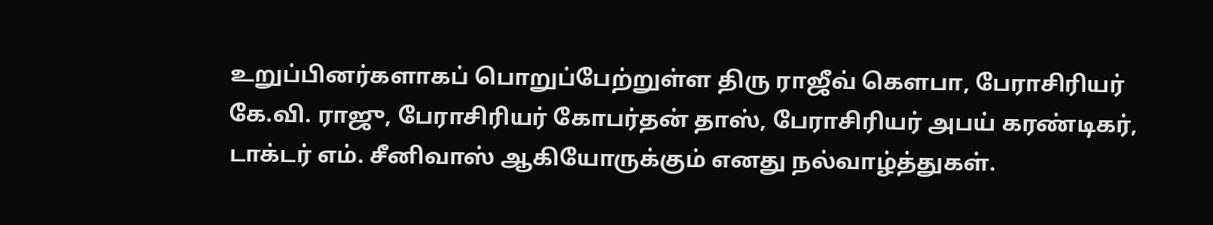உறுப்பினர்களாகப் பொறுப்பேற்றுள்ள திரு ராஜீவ் கௌபா, பேராசிரியர் கே.வி. ராஜு, பேராசிரியர் கோபர்தன் தாஸ், பேராசிரியர் அபய் கரண்டிகர், டாக்டர் எம். சீனிவாஸ் ஆகியோருக்கும் எனது நல்வாழ்த்துகள்.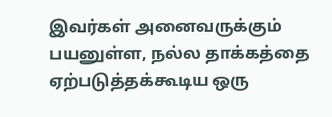இவர்கள் அனைவருக்கும் பயனுள்ள, நல்ல தாக்கத்தை ஏற்படுத்தக்கூடிய ஒரு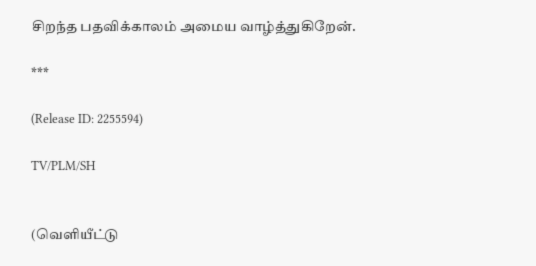சிறந்த பதவிக்காலம் அமைய வாழ்த்துகிறேன்.

***

(Release ID: 2255594)

TV/PLM/SH


(வெளியீட்டு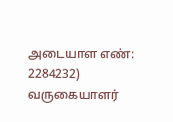அடையாள எண்: 2284232) வருகையாளர்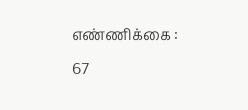எண்ணிக்கை : 67